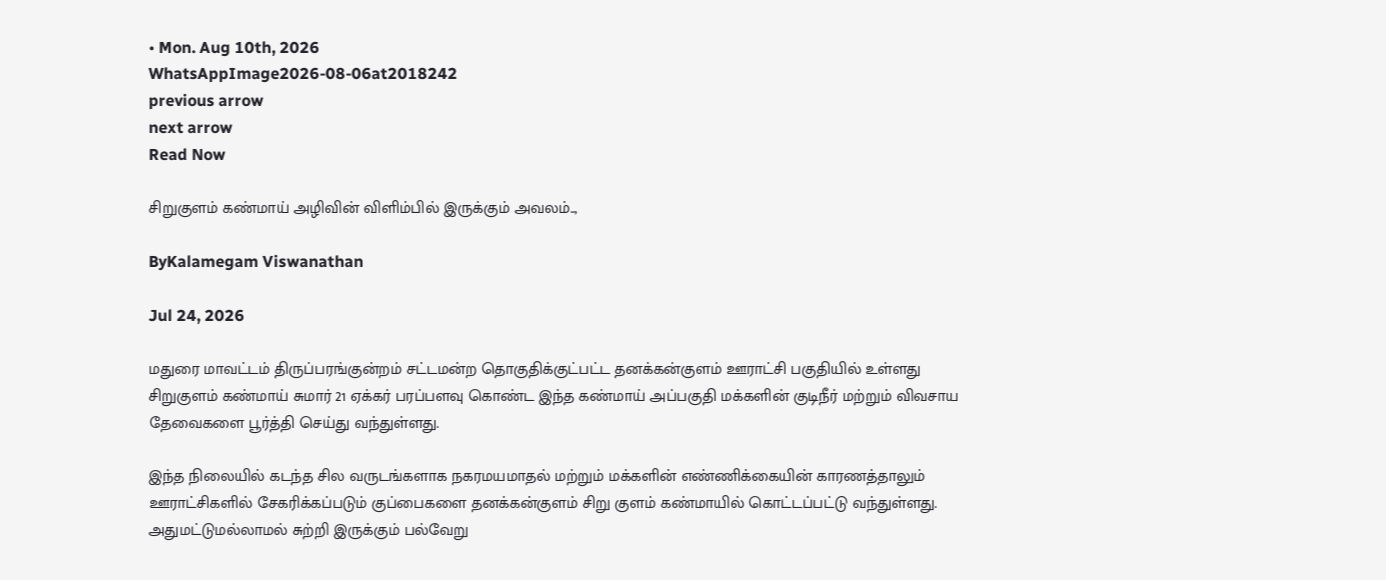• Mon. Aug 10th, 2026
WhatsAppImage2026-08-06at2018242
previous arrow
next arrow
Read Now

சிறுகுளம் கண்மாய் அழிவின் விளிம்பில் இருக்கும் அவலம்..,

ByKalamegam Viswanathan

Jul 24, 2026

மதுரை மாவட்டம் திருப்பரங்குன்றம் சட்டமன்ற தொகுதிக்குட்பட்ட தனக்கன்குளம் ஊராட்சி பகுதியில் உள்ளது சிறுகுளம் கண்மாய் சுமார் 21 ஏக்கர் பரப்பளவு கொண்ட இந்த கண்மாய் அப்பகுதி மக்களின் குடிநீர் மற்றும் விவசாய தேவைகளை பூர்த்தி செய்து வந்துள்ளது.

இந்த நிலையில் கடந்த சில வருடங்களாக நகரமயமாதல் மற்றும் மக்களின் எண்ணிக்கையின் காரணத்தாலும் ஊராட்சிகளில் சேகரிக்கப்படும் குப்பைகளை தனக்கன்குளம் சிறு குளம் கண்மாயில் கொட்டப்பட்டு வந்துள்ளது. அதுமட்டுமல்லாமல் சுற்றி இருக்கும் பல்வேறு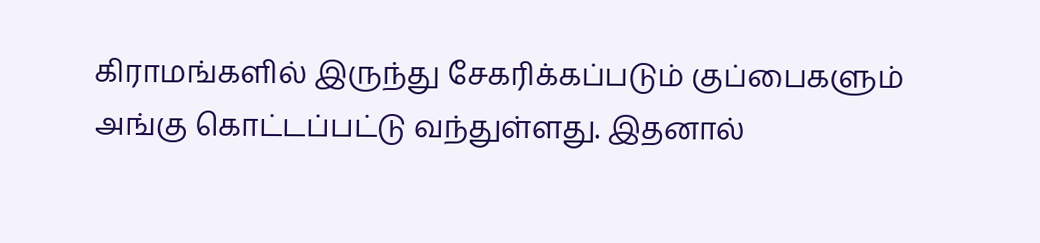கிராமங்களில் இருந்து சேகரிக்கப்படும் குப்பைகளும் அங்கு கொட்டப்பட்டு வந்துள்ளது. இதனால்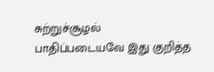சுற்றுச்சூழல் பாதிப்படையவே ‌இது குறித்த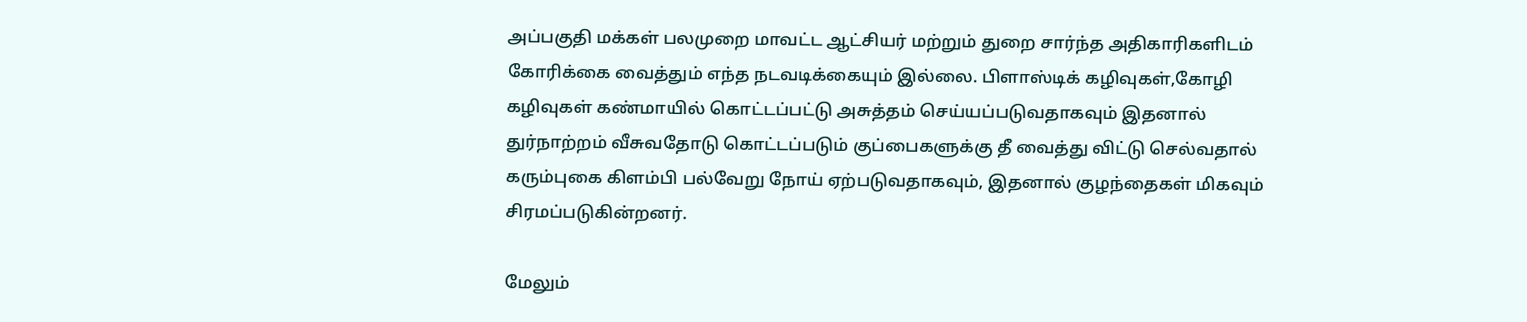அப்பகுதி மக்கள் பலமுறை மாவட்ட ஆட்சியர் மற்றும் துறை சார்ந்த அதிகாரிகளிடம் கோரிக்கை வைத்தும் எந்த நடவடிக்கையும் இல்லை. பிளாஸ்டிக் கழிவுகள்,கோழி கழிவுகள் கண்மாயில் கொட்டப்பட்டு அசுத்தம் செய்யப்படுவதாகவும் இதனால் துர்நாற்றம் வீசுவதோடு கொட்டப்படும் குப்பைகளுக்கு தீ வைத்து விட்டு செல்வதால் கரும்புகை கிளம்பி பல்வேறு நோய் ஏற்படுவதாகவும், இதனால் குழந்தைகள் மிகவும் சிரமப்படுகின்றனர்.

மேலும்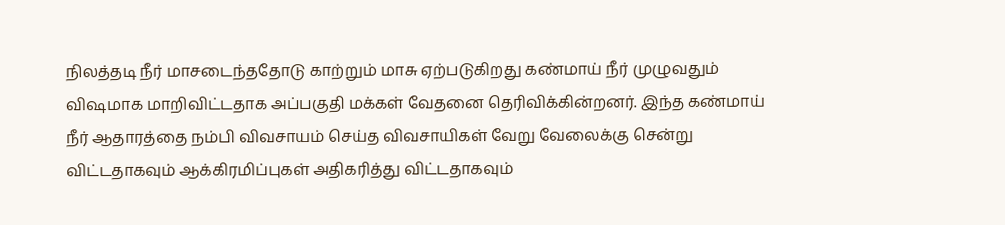நிலத்தடி நீர் மாசடைந்ததோடு காற்றும் மாசு ஏற்படுகிறது கண்மாய் நீர் முழுவதும் விஷமாக மாறிவிட்டதாக அப்பகுதி மக்கள் வேதனை தெரிவிக்கின்றனர். இந்த கண்மாய் நீர் ஆதாரத்தை நம்பி விவசாயம் செய்த விவசாயிகள் வேறு வேலைக்கு சென்று விட்டதாகவும் ஆக்கிரமிப்புகள் அதிகரித்து விட்டதாகவும்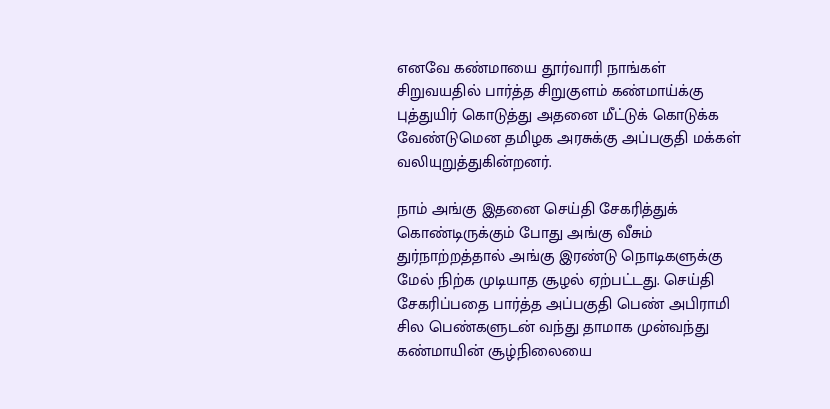எனவே கண்மாயை தூர்வாரி நாங்கள் சிறுவயதில் பார்த்த சிறுகுளம் கண்மாய்க்கு புத்துயிர் கொடுத்து அதனை மீட்டுக் கொடுக்க வேண்டுமென தமிழக அரசுக்கு அப்பகுதி மக்கள் வலியுறுத்துகின்றனர்.

நாம் அங்கு இதனை செய்தி சேகரித்துக் கொண்டிருக்கும் போது அங்கு வீசும் துர்நாற்றத்தால் அங்கு இரண்டு நொடிகளுக்கு மேல் நிற்க முடியாத சூழல் ஏற்பட்டது. செய்தி சேகரிப்பதை பார்த்த அப்பகுதி பெண் அபிராமி சில பெண்களுடன் வந்து தாமாக முன்வந்து கண்மாயின் சூழ்நிலையை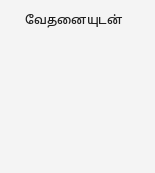வேதனையுடன்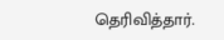தெரிவித்தார்.